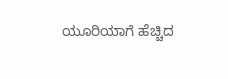ಯೂರಿಯಾಗೆ ಹೆಚ್ಚಿದ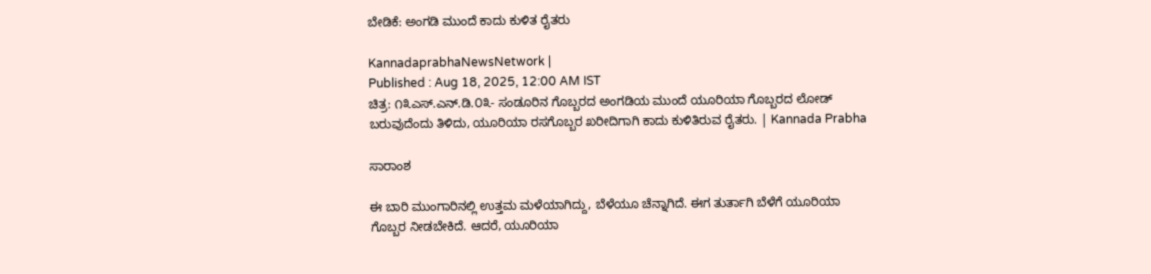ಬೇಡಿಕೆ: ಅಂಗಡಿ ಮುಂದೆ ಕಾದು ಕುಳಿತ ರೈತರು

KannadaprabhaNewsNetwork |
Published : Aug 18, 2025, 12:00 AM IST
ಚಿತ್ರ: ೧೩ಎಸ್.ಎನ್.ಡಿ.೦೩- ಸಂಡೂರಿನ ಗೊಬ್ಬರದ ಅಂಗಡಿಯ ಮುಂದೆ ಯೂರಿಯಾ ಗೊಬ್ಬರದ ಲೋಡ್ ಬರುವುದೆಂದು ತಿಳಿದು, ಯೂರಿಯಾ ರಸಗೊಬ್ಬರ ಖರೀದಿಗಾಗಿ ಕಾದು ಕುಳಿತಿರುವ ರೈತರು. | Kannada Prabha

ಸಾರಾಂಶ

ಈ ಬಾರಿ ಮುಂಗಾರಿನಲ್ಲಿ ಉತ್ತಮ ಮಳೆಯಾಗಿದ್ದು, ಬೆಳೆಯೂ ಚೆನ್ನಾಗಿದೆ. ಈಗ ತುರ್ತಾಗಿ ಬೆಳೆಗೆ ಯೂರಿಯಾ ಗೊಬ್ಬರ ನೀಡಬೇಕಿದೆ. ಆದರೆ, ಯೂರಿಯಾ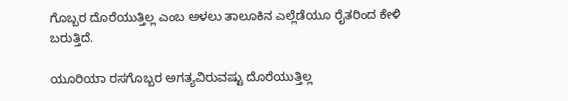ಗೊಬ್ಬರ ದೊರೆಯುತ್ತಿಲ್ಲ ಎಂಬ ಅಳಲು ತಾಲೂಕಿನ ಎಲ್ಲೆಡೆಯೂ ರೈತರಿಂದ ಕೇಳಿ ಬರುತ್ತಿದೆ.

ಯೂರಿಯಾ ರಸಗೊಬ್ಬರ ಅಗತ್ಯವಿರುವಷ್ಟು ದೊರೆಯುತ್ತಿಲ್ಲ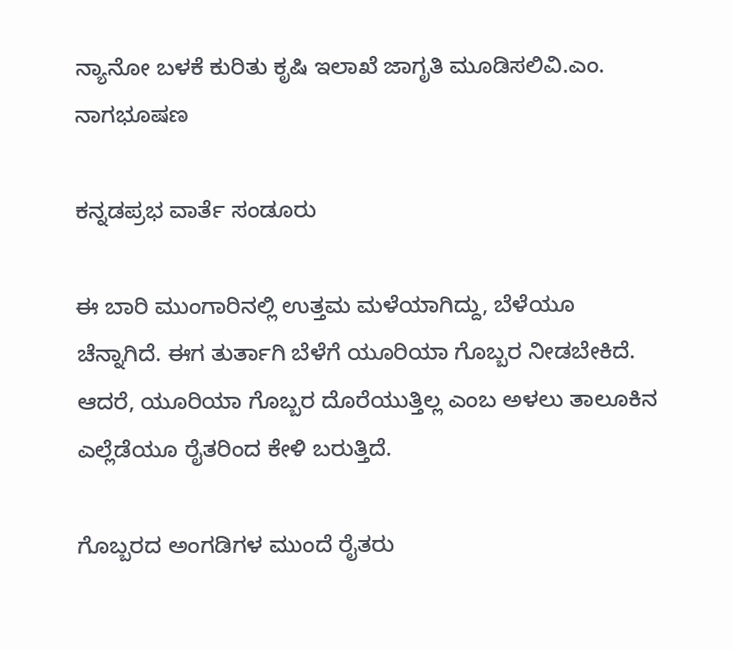ನ್ಯಾನೋ ಬಳಕೆ ಕುರಿತು ಕೃಷಿ ಇಲಾಖೆ ಜಾಗೃತಿ ಮೂಡಿಸಲಿವಿ.ಎಂ. ನಾಗಭೂಷಣ

ಕನ್ನಡಪ್ರಭ ವಾರ್ತೆ ಸಂಡೂರು

ಈ ಬಾರಿ ಮುಂಗಾರಿನಲ್ಲಿ ಉತ್ತಮ ಮಳೆಯಾಗಿದ್ದು, ಬೆಳೆಯೂ ಚೆನ್ನಾಗಿದೆ. ಈಗ ತುರ್ತಾಗಿ ಬೆಳೆಗೆ ಯೂರಿಯಾ ಗೊಬ್ಬರ ನೀಡಬೇಕಿದೆ. ಆದರೆ, ಯೂರಿಯಾ ಗೊಬ್ಬರ ದೊರೆಯುತ್ತಿಲ್ಲ ಎಂಬ ಅಳಲು ತಾಲೂಕಿನ ಎಲ್ಲೆಡೆಯೂ ರೈತರಿಂದ ಕೇಳಿ ಬರುತ್ತಿದೆ.

ಗೊಬ್ಬರದ ಅಂಗಡಿಗಳ ಮುಂದೆ ರೈತರು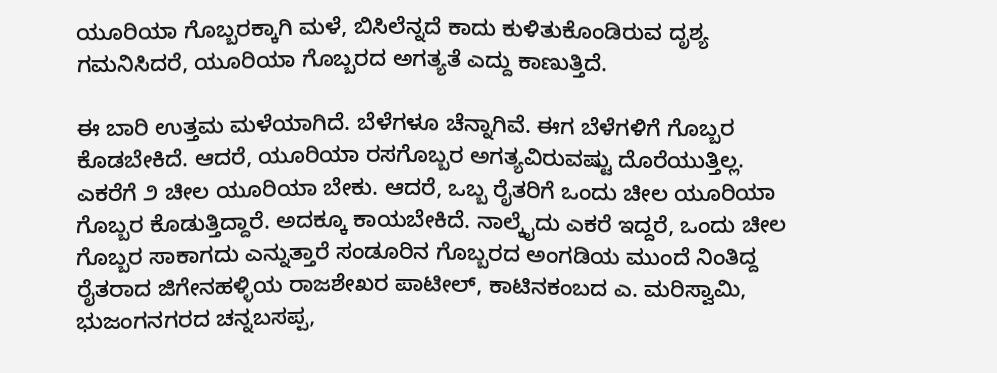ಯೂರಿಯಾ ಗೊಬ್ಬರಕ್ಕಾಗಿ ಮಳೆ, ಬಿಸಿಲೆನ್ನದೆ ಕಾದು ಕುಳಿತುಕೊಂಡಿರುವ ದೃಶ್ಯ ಗಮನಿಸಿದರೆ, ಯೂರಿಯಾ ಗೊಬ್ಬರದ ಅಗತ್ಯತೆ ಎದ್ದು ಕಾಣುತ್ತಿದೆ.

ಈ ಬಾರಿ ಉತ್ತಮ ಮಳೆಯಾಗಿದೆ. ಬೆಳೆಗಳೂ ಚೆನ್ನಾಗಿವೆ. ಈಗ ಬೆಳೆಗಳಿಗೆ ಗೊಬ್ಬರ ಕೊಡಬೇಕಿದೆ. ಆದರೆ, ಯೂರಿಯಾ ರಸಗೊಬ್ಬರ ಅಗತ್ಯವಿರುವಷ್ಟು ದೊರೆಯುತ್ತಿಲ್ಲ. ಎಕರೆಗೆ ೨ ಚೀಲ ಯೂರಿಯಾ ಬೇಕು. ಆದರೆ, ಒಬ್ಬ ರೈತರಿಗೆ ಒಂದು ಚೀಲ ಯೂರಿಯಾ ಗೊಬ್ಬರ ಕೊಡುತ್ತಿದ್ದಾರೆ. ಅದಕ್ಕೂ ಕಾಯಬೇಕಿದೆ. ನಾಲ್ಕೈದು ಎಕರೆ ಇದ್ದರೆ, ಒಂದು ಚೀಲ ಗೊಬ್ಬರ ಸಾಕಾಗದು ಎನ್ನುತ್ತಾರೆ ಸಂಡೂರಿನ ಗೊಬ್ಬರದ ಅಂಗಡಿಯ ಮುಂದೆ ನಿಂತಿದ್ದ ರೈತರಾದ ಜಿಗೇನಹಳ್ಳಿಯ ರಾಜಶೇಖರ ಪಾಟೀಲ್, ಕಾಟಿನಕಂಬದ ಎ. ಮರಿಸ್ವಾಮಿ, ಭುಜಂಗನಗರದ ಚನ್ನಬಸಪ್ಪ,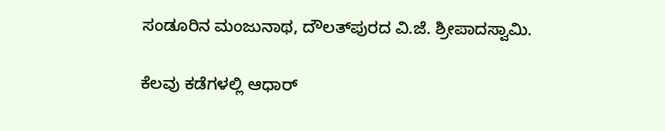ಸಂಡೂರಿನ ಮಂಜುನಾಥ, ದೌಲತ್‌ಪುರದ ವಿ.ಜೆ. ಶ್ರೀಪಾದಸ್ವಾಮಿ.

ಕೆಲವು ಕಡೆಗಳಲ್ಲಿ ಆಧಾರ್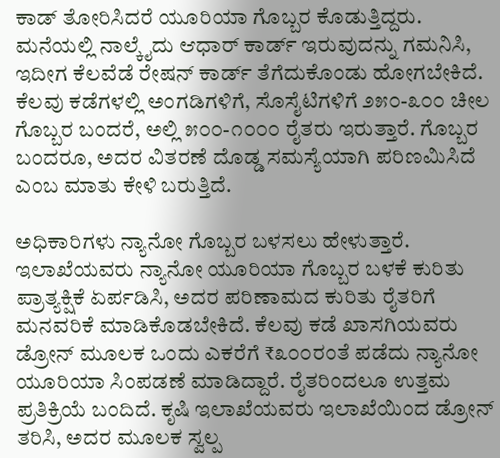ಕಾಡ್ ತೋರಿಸಿದರೆ ಯೂರಿಯಾ ಗೊಬ್ಬರ ಕೊಡುತ್ತಿದ್ದರು. ಮನೆಯಲ್ಲಿ ನಾಲ್ಕೈದು ಆಧಾರ್ ಕಾರ್ಡ್ ಇರುವುದನ್ನು ಗಮನಿಸಿ, ಇದೀಗ ಕೆಲವೆಡೆ ರೇಷನ್ ಕಾರ್ಡ್ ತೆಗೆದುಕೊಂಡು ಹೋಗಬೇಕಿದೆ. ಕೆಲವು ಕಡೆಗಳಲ್ಲಿ ಅಂಗಡಿಗಳಿಗೆ, ಸೊಸೈಟಿಗಳಿಗೆ ೨೫೦-೩೦೦ ಚೀಲ ಗೊಬ್ಬರ ಬಂದರೆ, ಅಲ್ಲಿ ೫೦೦-೧೦೦೦ ರೈತರು ಇರುತ್ತಾರೆ. ಗೊಬ್ಬರ ಬಂದರೂ, ಅದರ ವಿತರಣೆ ದೊಡ್ಡ ಸಮಸ್ಯೆಯಾಗಿ ಪರಿಣಮಿಸಿದೆ ಎಂಬ ಮಾತು ಕೇಳಿ ಬರುತ್ತಿದೆ.

ಅಧಿಕಾರಿಗಳು ನ್ಯಾನೋ ಗೊಬ್ಬರ ಬಳಸಲು ಹೇಳುತ್ತಾರೆ. ಇಲಾಖೆಯವರು ನ್ಯಾನೋ ಯೂರಿಯಾ ಗೊಬ್ಬರ ಬಳಕೆ ಕುರಿತು ಪ್ರಾತ್ಯಕ್ಷಿಕೆ ಏರ್ಪಡಿಸಿ, ಅದರ ಪರಿಣಾಮದ ಕುರಿತು ರೈತರಿಗೆ ಮನವರಿಕೆ ಮಾಡಿಕೊಡಬೇಕಿದೆ. ಕೆಲವು ಕಡೆ ಖಾಸಗಿಯವರು ಡ್ರೋನ್ ಮೂಲಕ ಒಂದು ಎಕರೆಗೆ ₹೩೦೦ರಂತೆ ಪಡೆದು ನ್ಯಾನೋ ಯೂರಿಯಾ ಸಿಂಪಡಣೆ ಮಾಡಿದ್ದಾರೆ. ರೈತರಿಂದಲೂ ಉತ್ತಮ ಪ್ರತಿಕ್ರಿಯೆ ಬಂದಿದೆ. ಕೃಷಿ ಇಲಾಖೆಯವರು ಇಲಾಖೆಯಿಂದ ಡ್ರೋನ್ ತರಿಸಿ, ಅದರ ಮೂಲಕ ಸ್ವಲ್ಪ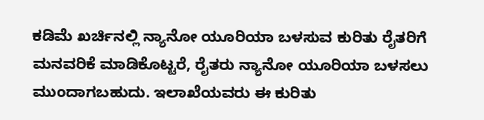ಕಡಿಮೆ ಖರ್ಚಿನಲ್ಲಿ ನ್ಯಾನೋ ಯೂರಿಯಾ ಬಳಸುವ ಕುರಿತು ರೈತರಿಗೆ ಮನವರಿಕೆ ಮಾಡಿಕೊಟ್ಟರೆ, ರೈತರು ನ್ಯಾನೋ ಯೂರಿಯಾ ಬಳಸಲು ಮುಂದಾಗಬಹುದು. ಇಲಾಖೆಯವರು ಈ ಕುರಿತು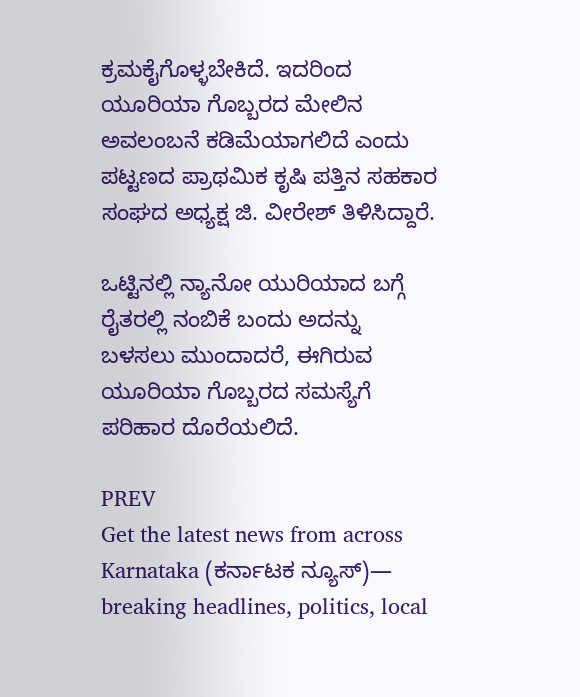ಕ್ರಮಕೈಗೊಳ್ಳಬೇಕಿದೆ. ಇದರಿಂದ ಯೂರಿಯಾ ಗೊಬ್ಬರದ ಮೇಲಿನ ಅವಲಂಬನೆ ಕಡಿಮೆಯಾಗಲಿದೆ ಎಂದು ಪಟ್ಟಣದ ಪ್ರಾಥಮಿಕ ಕೃಷಿ ಪತ್ತಿನ ಸಹಕಾರ ಸಂಘದ ಅಧ್ಯಕ್ಷ ಜಿ. ವೀರೇಶ್ ತಿಳಿಸಿದ್ದಾರೆ.

ಒಟ್ಟಿನಲ್ಲಿ ನ್ಯಾನೋ ಯುರಿಯಾದ ಬಗ್ಗೆ ರೈತರಲ್ಲಿ ನಂಬಿಕೆ ಬಂದು ಅದನ್ನು ಬಳಸಲು ಮುಂದಾದರೆ, ಈಗಿರುವ ಯೂರಿಯಾ ಗೊಬ್ಬರದ ಸಮಸ್ಯೆಗೆ ಪರಿಹಾರ ದೊರೆಯಲಿದೆ.

PREV
Get the latest news from across Karnataka (ಕರ್ನಾಟಕ ನ್ಯೂಸ್)— breaking headlines, politics, local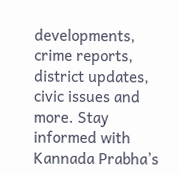developments, crime reports, district updates, civic issues and more. Stay informed with Kannada Prabha’s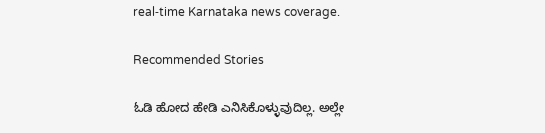real‑time Karnataka news coverage.

Recommended Stories

ಓಡಿ ಹೋದ ಹೇಡಿ ಎನಿಸಿಕೊಳ್ಳುವುದಿಲ್ಲ. ಅಲ್ಲೇ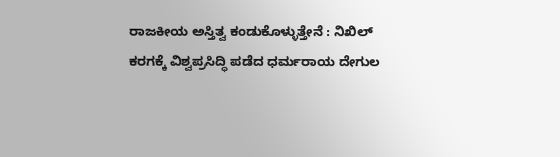ರಾಜಕೀಯ ಅಸ್ತಿತ್ವ ಕಂಡುಕೊಳ್ಳುತ್ತೇನೆ : ನಿಖಿಲ್‌
ಕರಗಕ್ಕೆ ವಿಶ್ವಪ್ರಸಿದ್ಧಿ ಪಡೆದ ಧರ್ಮರಾಯ ದೇಗುಲ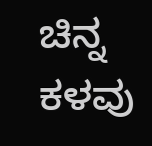ಚಿನ್ನ ಕಳವು